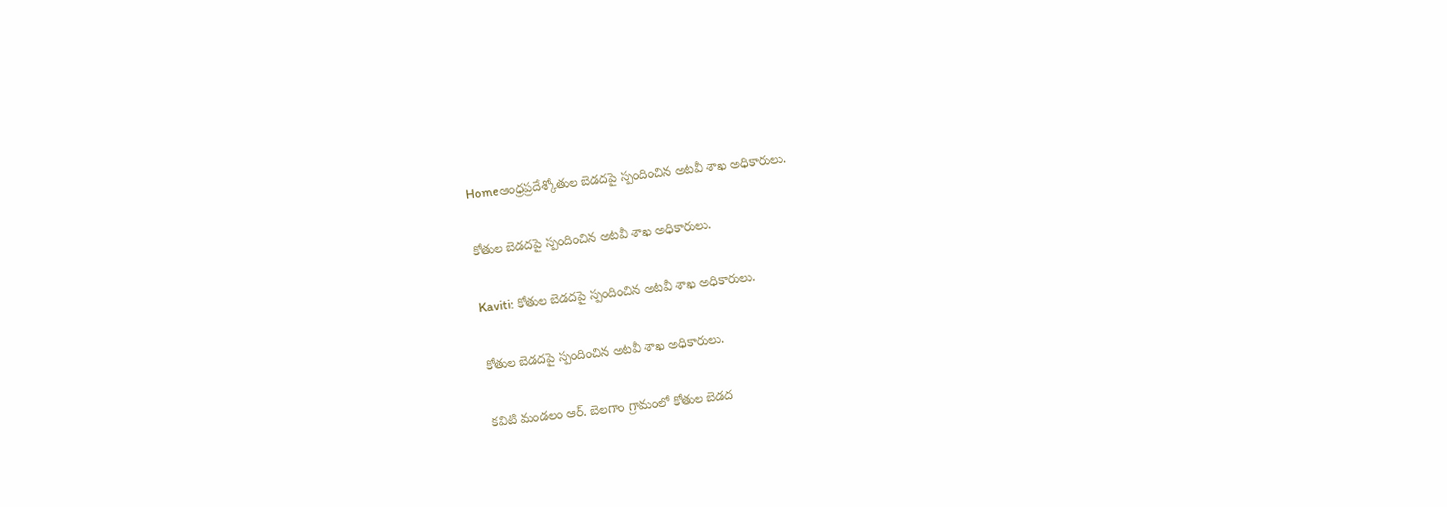Homeఆంధ్రప్రదేశ్కోతుల బెడదపై స్పందించిన అటవీ శాఖ అధికారులు.

కోతుల బెడదపై స్పందించిన అటవీ శాఖ అధికారులు.

Kaviti: కోతుల బెడదపై స్పందించిన అటవీ శాఖ అధికారులు.

కోతుల బెడదపై స్పందించిన అటవీ శాఖ అధికారులు.

కవిటి మండలం ఆర్. బెలగాం గ్రామంలో కోతుల బెడద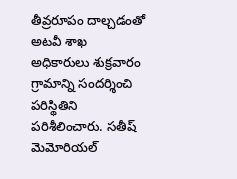తీవ్రరూపం దాల్చడంతో అటవీ శాఖ అధికారులు శుక్రవారం గ్రామాన్ని సందర్శించి పరిస్థితిని పరిశీలించారు. సతీష్ మెమోరియల్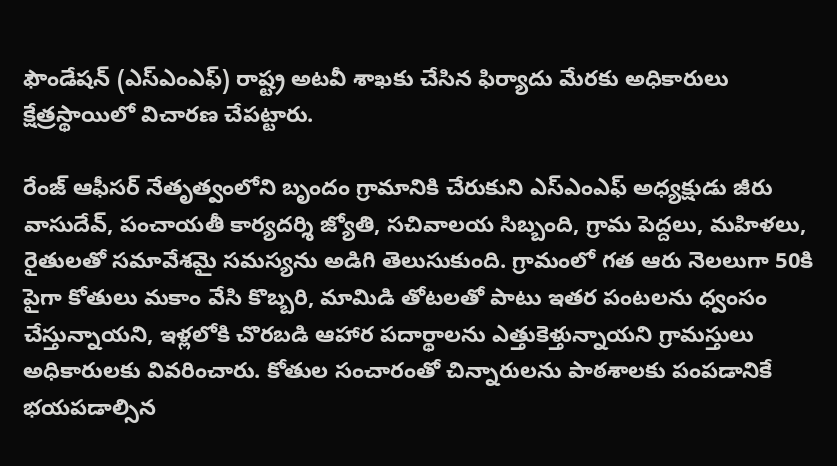ఫౌండేషన్ (ఎస్‌ఎంఎఫ్) రాష్ట్ర అటవీ శాఖకు చేసిన ఫిర్యాదు మేరకు అధికారులు క్షేత్రస్థాయిలో విచారణ చేపట్టారు.

రేంజ్ ఆఫీసర్ నేతృత్వంలోని బృందం గ్రామానికి చేరుకుని ఎస్‌ఎంఎఫ్ అధ్యక్షుడు జీరు వాసుదేవ్, పంచాయతీ కార్యదర్శి జ్యోతి, సచివాలయ సిబ్బంది, గ్రామ పెద్దలు, మహిళలు, రైతులతో సమావేశమై సమస్యను అడిగి తెలుసుకుంది. గ్రామంలో గత ఆరు నెలలుగా 50కి పైగా కోతులు మకాం వేసి కొబ్బరి, మామిడి తోటలతో పాటు ఇతర పంటలను ధ్వంసం చేస్తున్నాయని, ఇళ్లలోకి చొరబడి ఆహార పదార్థాలను ఎత్తుకెళ్తున్నాయని గ్రామస్తులు అధికారులకు వివరించారు. కోతుల సంచారంతో చిన్నారులను పాఠశాలకు పంపడానికే భయపడాల్సిన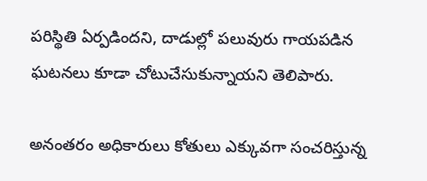పరిస్థితి ఏర్పడిందని, దాడుల్లో పలువురు గాయపడిన ఘటనలు కూడా చోటుచేసుకున్నాయని తెలిపారు.

అనంతరం అధికారులు కోతులు ఎక్కువగా సంచరిస్తున్న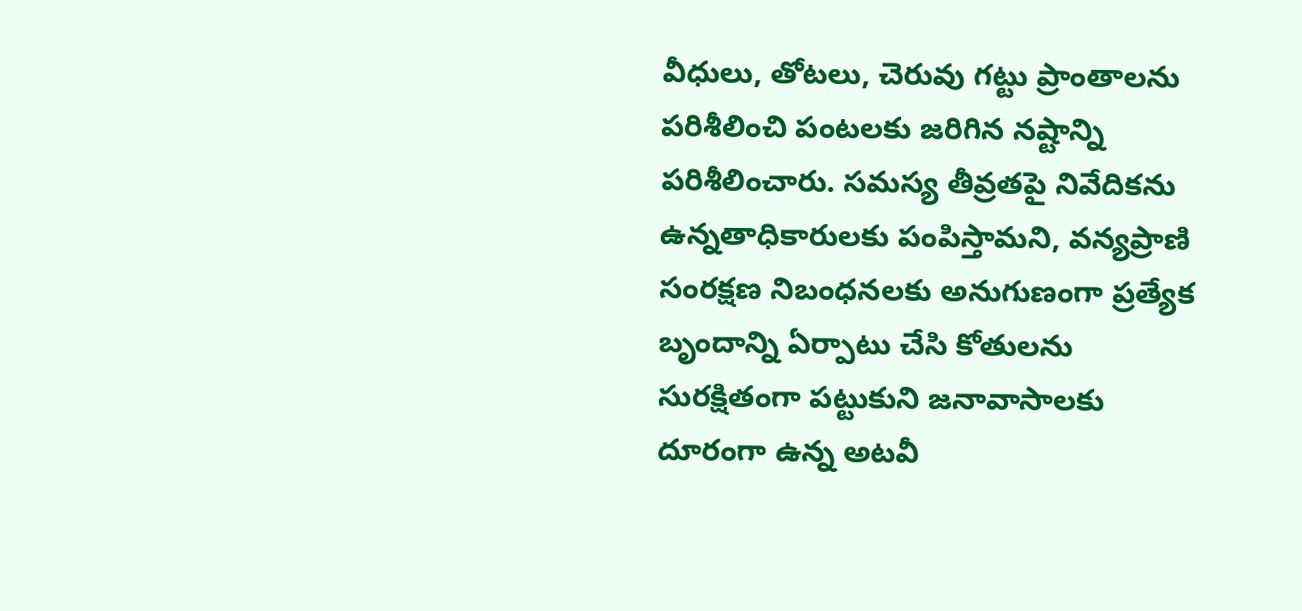వీధులు, తోటలు, చెరువు గట్టు ప్రాంతాలను పరిశీలించి పంటలకు జరిగిన నష్టాన్ని పరిశీలించారు. సమస్య తీవ్రతపై నివేదికను ఉన్నతాధికారులకు పంపిస్తామని, వన్యప్రాణి సంరక్షణ నిబంధనలకు అనుగుణంగా ప్రత్యేక బృందాన్ని ఏర్పాటు చేసి కోతులను సురక్షితంగా పట్టుకుని జనావాసాలకు దూరంగా ఉన్న అటవీ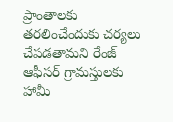ప్రాంతాలకు తరలించేందుకు చర్యలు చేపడతామని రేంజ్ ఆఫీసర్ గ్రామస్తులకు హామీ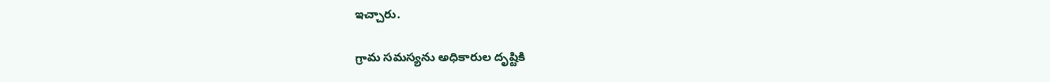ఇచ్చారు.

గ్రామ సమస్యను అధికారుల దృష్టికి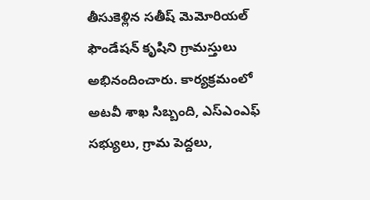తీసుకెళ్లిన సతీష్ మెమోరియల్ ఫౌండేషన్ కృషిని గ్రామస్తులు అభినందించారు. కార్యక్రమంలో అటవీ శాఖ సిబ్బంది, ఎస్‌ఎంఎఫ్ సభ్యులు, గ్రామ పెద్దలు,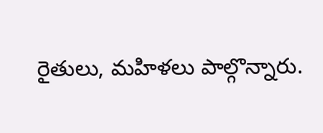రైతులు, మహిళలు పాల్గొన్నారు.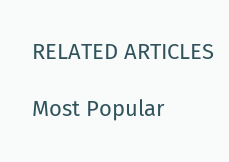RELATED ARTICLES

Most Popular